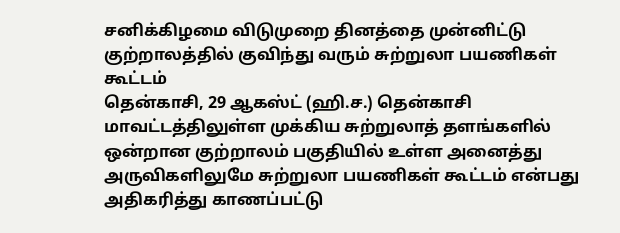சனிக்கிழமை விடுமுறை தினத்தை முன்னிட்டு குற்றாலத்தில் குவிந்து வரும் சுற்றுலா பயணிகள் கூட்டம்
தென்காசி, 29 ஆகஸ்ட் (ஹி.ச.) தென்காசி மாவட்டத்திலுள்ள முக்கிய சுற்றுலாத் தளங்களில் ஒன்றான குற்றாலம் பகுதியில் உள்ள அனைத்து அருவிகளிலுமே சுற்றுலா பயணிகள் கூட்டம் என்பது அதிகரித்து காணப்பட்டு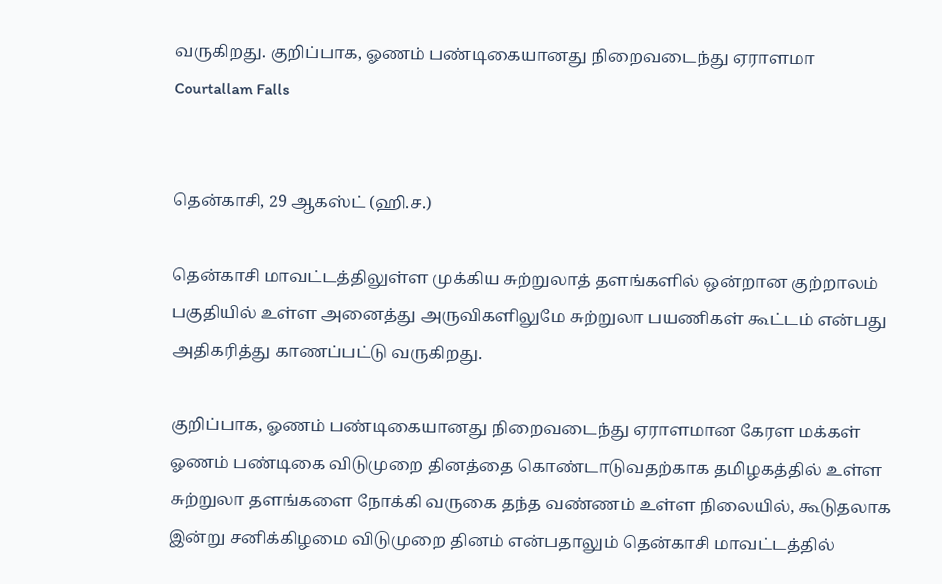வருகிறது. குறிப்பாக, ஓணம் பண்டிகையானது நிறைவடைந்து ஏராளமா
Courtallam Falls


தென்காசி, 29 ஆகஸ்ட் (ஹி.ச.)

தென்காசி மாவட்டத்திலுள்ள முக்கிய சுற்றுலாத் தளங்களில் ஒன்றான குற்றாலம் பகுதியில் உள்ள அனைத்து அருவிகளிலுமே சுற்றுலா பயணிகள் கூட்டம் என்பது அதிகரித்து காணப்பட்டு வருகிறது.

குறிப்பாக, ஓணம் பண்டிகையானது நிறைவடைந்து ஏராளமான கேரள மக்கள் ஓணம் பண்டிகை விடுமுறை தினத்தை கொண்டாடுவதற்காக தமிழகத்தில் உள்ள சுற்றுலா தளங்களை நோக்கி வருகை தந்த வண்ணம் உள்ள நிலையில், கூடுதலாக இன்று சனிக்கிழமை விடுமுறை தினம் என்பதாலும் தென்காசி மாவட்டத்தில்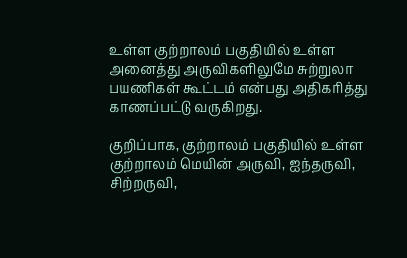உள்ள குற்றாலம் பகுதியில் உள்ள அனைத்து அருவிகளிலுமே சுற்றுலா பயணிகள் கூட்டம் என்பது அதிகரித்து காணப்பட்டு வருகிறது.

குறிப்பாக, குற்றாலம் பகுதியில் உள்ள குற்றாலம் மெயின் அருவி, ஐந்தருவி, சிற்றருவி,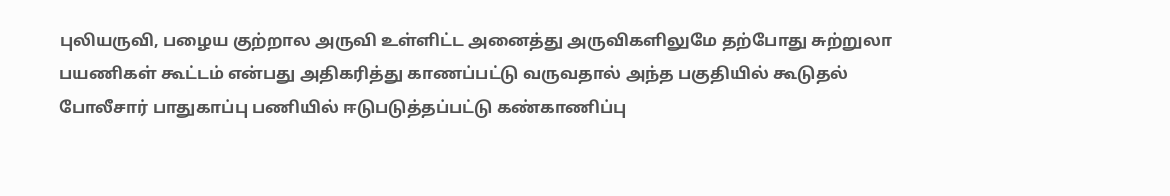புலியருவி, பழைய குற்றால அருவி உள்ளிட்ட அனைத்து அருவிகளிலுமே தற்போது சுற்றுலா பயணிகள் கூட்டம் என்பது அதிகரித்து காணப்பட்டு வருவதால் அந்த பகுதியில் கூடுதல் போலீசார் பாதுகாப்பு பணியில் ஈடுபடுத்தப்பட்டு கண்காணிப்பு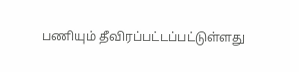பணியும் தீவிரப்பட்டப்பட்டுள்ளது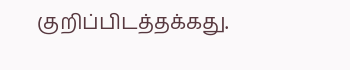குறிப்பிடத்தக்கது.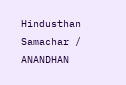Hindusthan Samachar / ANANDHAN